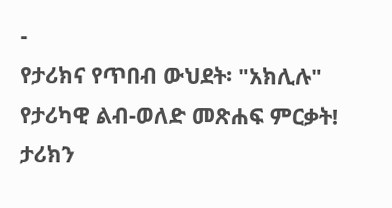-
የታሪክና የጥበብ ውህደት፡ "አክሊሉ" የታሪካዊ ልብ-ወለድ መጽሐፍ ምርቃት! ታሪክን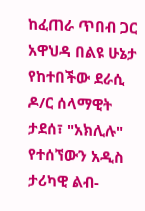ከፈጠራ ጥበብ ጋር አዋህዳ በልዩ ሁኔታ የከተበችው ደራሲ ዶ/ር ሰላማዊት ታደሰ፣ "አክሊሉ" የተሰኘውን አዲስ ታሪካዊ ልብ-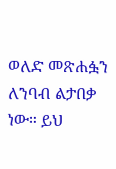ወለድ መጽሐፏን ለንባብ ልታበቃ ነው። ይህ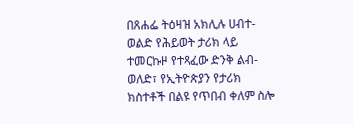በጸሐፌ ትዕዛዝ አክሊሉ ሀብተ-ወልድ የሕይወት ታሪክ ላይ ተመርኩዞ የተጻፈው ድንቅ ልብ-ወለድ፣ የኢትዮጵያን የታሪክ ክስተቶች በልዩ የጥበብ ቀለም ስሎ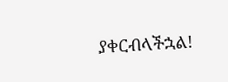ያቀርብላችኋል!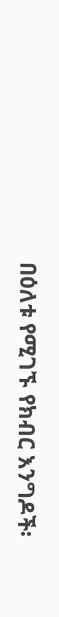በዕለቱ የሚገኙ የክብር እንግዶች፡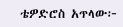ቴዎድሮስ አጥላው፦